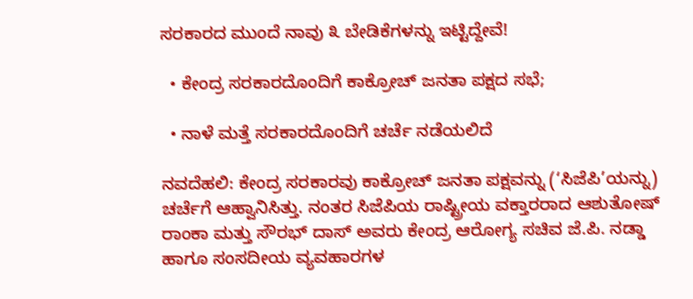ಸರಕಾರದ ಮುಂದೆ ನಾವು ೩ ಬೇಡಿಕೆಗಳನ್ನು ಇಟ್ಟಿದ್ದೇವೆ!

  • ಕೇಂದ್ರ ಸರಕಾರದೊಂದಿಗೆ ಕಾಕ್ರೋಚ್ ಜನತಾ ಪಕ್ಷದ ಸಭೆ;

  • ನಾಳೆ ಮತ್ತೆ ಸರಕಾರದೊಂದಿಗೆ ಚರ್ಚೆ ನಡೆಯಲಿದೆ

ನವದೆಹಲಿ: ಕೇಂದ್ರ ಸರಕಾರವು ಕಾಕ್ರೋಚ್ ಜನತಾ ಪಕ್ಷವನ್ನು (‘ಸಿಜೆಪಿ’ಯನ್ನು) ಚರ್ಚೆಗೆ ಆಹ್ವಾನಿಸಿತ್ತು. ನಂತರ ಸಿಜೆಪಿಯ ರಾಷ್ಟ್ರೀಯ ವಕ್ತಾರರಾದ ಆಶುತೋಷ್ ರಾಂಕಾ ಮತ್ತು ಸೌರಭ್ ದಾಸ್ ಅವರು ಕೇಂದ್ರ ಆರೋಗ್ಯ ಸಚಿವ ಜೆ.ಪಿ. ನಡ್ಡಾ ಹಾಗೂ ಸಂಸದೀಯ ವ್ಯವಹಾರಗಳ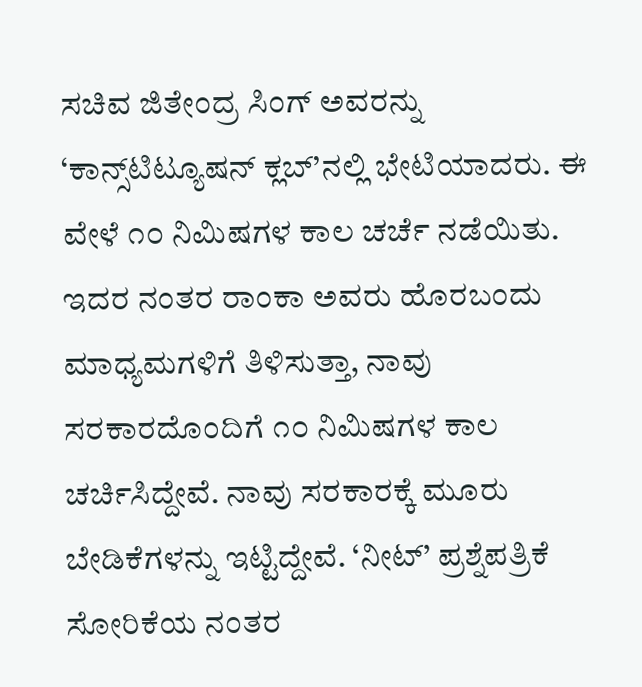ಸಚಿವ ಜಿತೇಂದ್ರ ಸಿಂಗ್ ಅವರನ್ನು ‘ಕಾನ್ಸ್‌ಟಿಟ್ಯೂಷನ್ ಕ್ಲಬ್’ನಲ್ಲಿ ಭೇಟಿಯಾದರು. ಈ ವೇಳೆ ೧೦ ನಿಮಿಷಗಳ ಕಾಲ ಚರ್ಚೆ ನಡೆಯಿತು. ಇದರ ನಂತರ ರಾಂಕಾ ಅವರು ಹೊರಬಂದು ಮಾಧ್ಯಮಗಳಿಗೆ ತಿಳಿಸುತ್ತಾ, ನಾವು ಸರಕಾರದೊಂದಿಗೆ ೧೦ ನಿಮಿಷಗಳ ಕಾಲ ಚರ್ಚಿಸಿದ್ದೇವೆ. ನಾವು ಸರಕಾರಕ್ಕೆ ಮೂರು ಬೇಡಿಕೆಗಳನ್ನು ಇಟ್ಟಿದ್ದೇವೆ. ‘ನೀಟ್’ ಪ್ರಶ್ನೆಪತ್ರಿಕೆ ಸೋರಿಕೆಯ ನಂತರ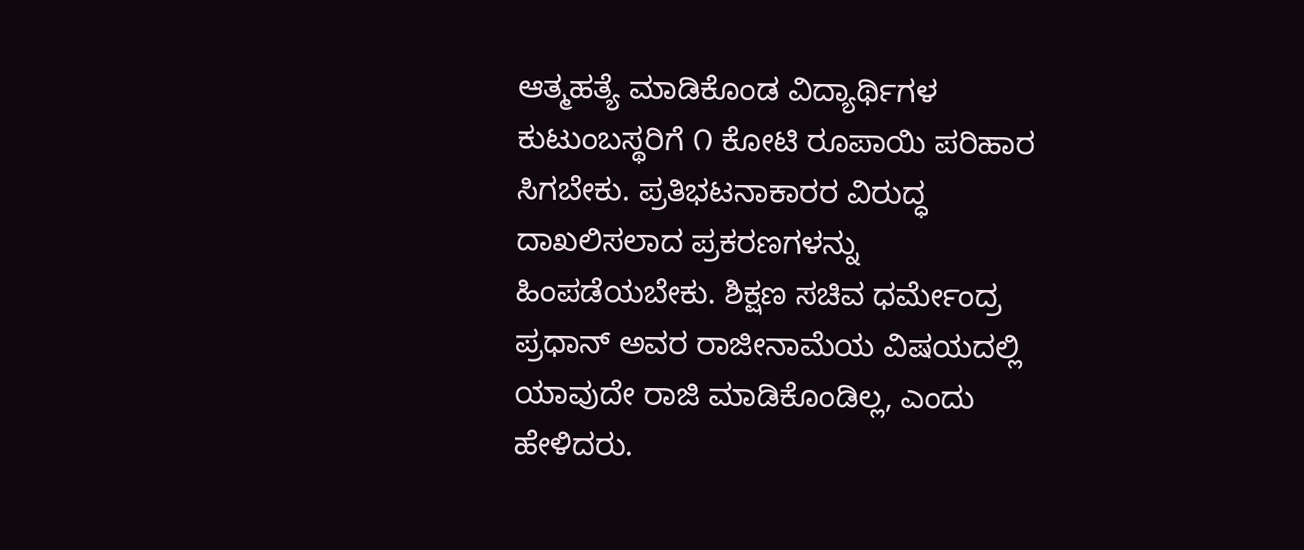ಆತ್ಮಹತ್ಯೆ ಮಾಡಿಕೊಂಡ ವಿದ್ಯಾರ್ಥಿಗಳ ಕುಟುಂಬಸ್ಥರಿಗೆ ೧ ಕೋಟಿ ರೂಪಾಯಿ ಪರಿಹಾರ ಸಿಗಬೇಕು. ಪ್ರತಿಭಟನಾಕಾರರ ವಿರುದ್ಧ ದಾಖಲಿಸಲಾದ ಪ್ರಕರಣಗಳನ್ನು ಹಿಂಪಡೆಯಬೇಕು. ಶಿಕ್ಷಣ ಸಚಿವ ಧರ್ಮೇಂದ್ರ ಪ್ರಧಾನ್ ಅವರ ರಾಜೀನಾಮೆಯ ವಿಷಯದಲ್ಲಿ ಯಾವುದೇ ರಾಜಿ ಮಾಡಿಕೊಂಡಿಲ್ಲ, ಎಂದು ಹೇಳಿದರು.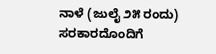ನಾಳೆ (ಜುಲೈ ೨೫ ರಂದು) ಸರಕಾರದೊಂದಿಗೆ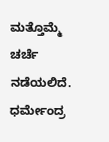ಮತ್ತೊಮ್ಮೆ ಚರ್ಚೆ ನಡೆಯಲಿದೆ. ಧರ್ಮೇಂದ್ರ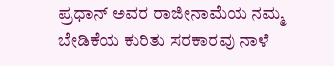ಪ್ರಧಾನ್ ಅವರ ರಾಜೀನಾಮೆಯ ನಮ್ಮ ಬೇಡಿಕೆಯ ಕುರಿತು ಸರಕಾರವು ನಾಳೆ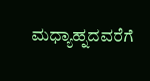ಮಧ್ಯಾಹ್ನದವರೆಗೆ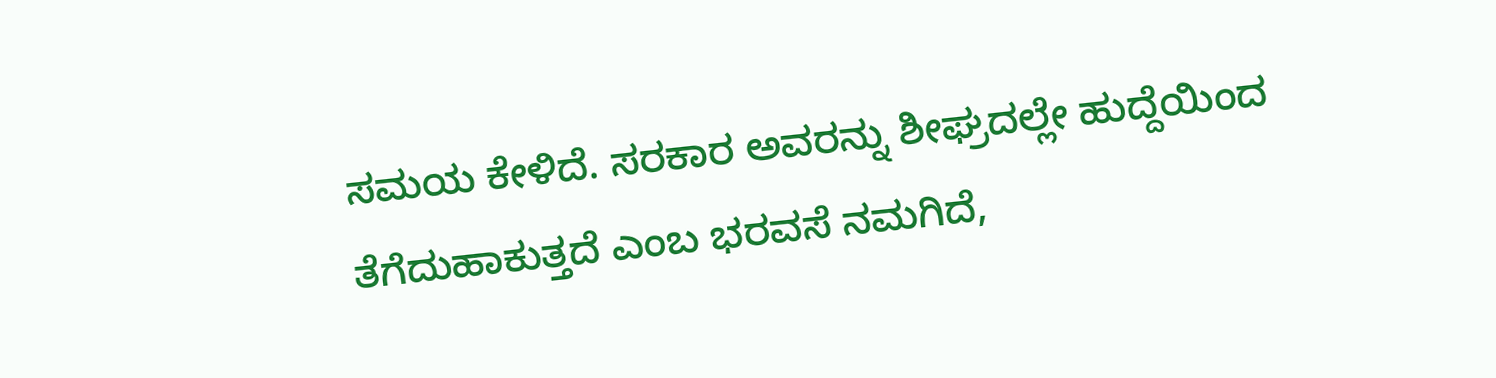ಸಮಯ ಕೇಳಿದೆ. ಸರಕಾರ ಅವರನ್ನು ಶೀಘ್ರದಲ್ಲೇ ಹುದ್ದೆಯಿಂದ ತೆಗೆದುಹಾಕುತ್ತದೆ ಎಂಬ ಭರವಸೆ ನಮಗಿದೆ,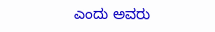ಎಂದು ಅವರು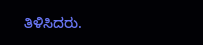ತಿಳಿಸಿದರು.